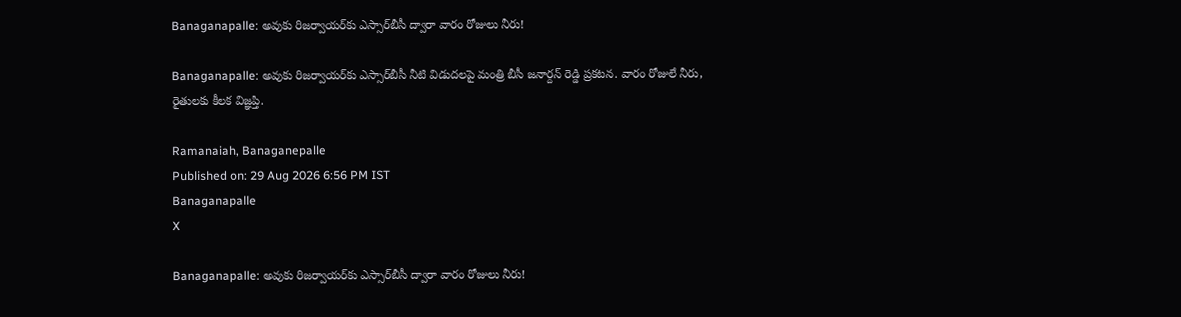Banaganapalle: అవుకు రిజర్వాయర్‌కు ఎస్సార్‌బీసీ ద్వారా వారం రోజులు నీరు!

Banaganapalle: అవుకు రిజర్వాయర్‌కు ఎస్సార్‌బీసీ నీటి విడుదలపై మంత్రి బీసీ జనార్దన్ రెడ్డి ప్రకటన. వారం రోజులే నీరు, రైతులకు కీలక విజ్ఞప్తి.

Ramanaiah, Banaganepalle
Published on: 29 Aug 2026 6:56 PM IST
Banaganapalle
X

Banaganapalle: అవుకు రిజర్వాయర్‌కు ఎస్సార్‌బీసీ ద్వారా వారం రోజులు నీరు!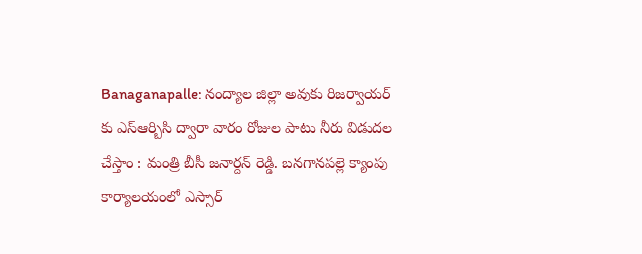Banaganapalle: నంద్యాల జిల్లా అవుకు రిజర్వాయర్ కు ఎస్ఆర్బిసి ద్వారా వారం రోజుల పాటు నీరు విడుదల చేస్తాం : మంత్రి బీసీ జనార్దన్ రెడ్డి. బనగానపల్లె క్యాంపు కార్యాలయంలో ఎస్సార్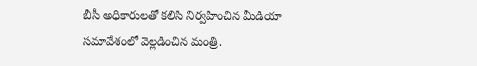బీసీ అధికారులతో కలిసి నిర్వహించిన మీడియా సమావేశంలో వెల్లడించిన మంత్రి.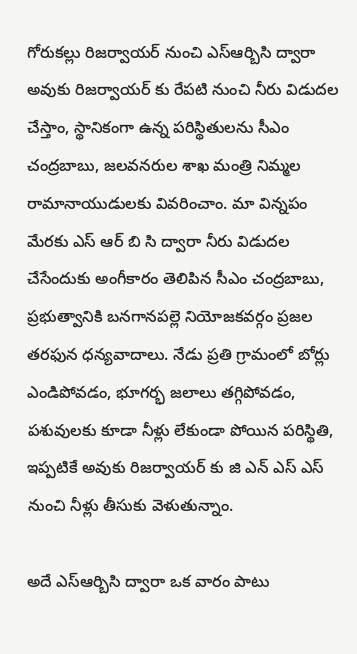గోరుకల్లు రిజర్వాయర్ నుంచి ఎస్ఆర్బిసి ద్వారా అవుకు రిజర్వాయర్ కు రేపటి నుంచి నీరు విడుదల చేస్తాం, స్థానికంగా ఉన్న పరిస్థితులను సీఎం చంద్రబాబు, జలవనరుల శాఖ మంత్రి నిమ్మల రామానాయుడులకు వివరించాం. మా విన్నపం మేరకు ఎస్ ఆర్ బి సి ద్వారా నీరు విడుదల చేసేందుకు అంగీకారం తెలిపిన సీఎం చంద్రబాబు, ప్రభుత్వానికి బనగానపల్లె నియోజకవర్గం ప్రజల తరఫున ధన్యవాదాలు. నేడు ప్రతి గ్రామంలో బోర్లు ఎండిపోవడం, భూగర్భ జలాలు తగ్గిపోవడం, పశువులకు కూడా నీళ్లు లేకుండా పోయిన పరిస్థితి, ఇప్పటికే అవుకు రిజర్వాయర్ కు జి ఎన్ ఎస్ ఎస్ నుంచి నీళ్లు తీసుకు వెళుతున్నాం.

అదే ఎస్ఆర్బిసి ద్వారా ఒక వారం పాటు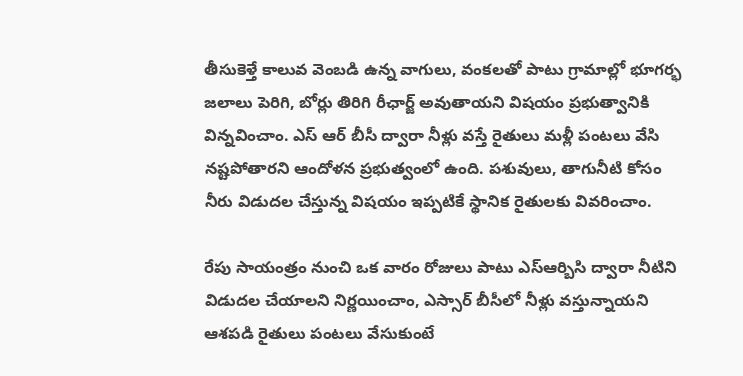తీసుకెళ్తే కాలువ వెంబడి ఉన్న వాగులు, వంకలతో పాటు గ్రామాల్లో భూగర్భ జలాలు పెరిగి, బోర్లు తిరిగి రీఛార్జ్ అవుతాయని విషయం ప్రభుత్వానికి విన్నవించాం. ఎస్ ఆర్ బీసీ ద్వారా నీళ్లు వస్తే రైతులు మళ్లీ పంటలు వేసి నష్టపోతారని ఆందోళన ప్రభుత్వంలో ఉంది. పశువులు, తాగునీటి కోసం నీరు విడుదల చేస్తున్న విషయం ఇప్పటికే స్థానిక రైతులకు వివరించాం.

రేపు సాయంత్రం నుంచి ఒక వారం రోజులు పాటు ఎస్ఆర్బిసి ద్వారా నీటిని విడుదల చేయాలని నిర్ణయించాం, ఎస్సార్ బీసీలో నీళ్లు వస్తున్నాయని ఆశపడి రైతులు పంటలు వేసుకుంటే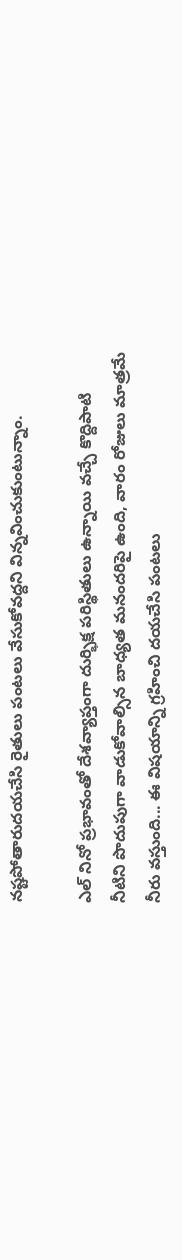నష్టపోతారుదయచేసి రైతులు పంటలు వేసుకోవద్దని విన్నవించుకుంటున్నాం.

ఎల్ నినో ప్రభావంతో దేశవ్యాప్తంగా దుర్భిక్ష పరిస్థితులు ఉన్నాయి వచ్చే కొద్దిపాటి నీటిని పొదుపుగా వాడుకోవాల్సిన బాధ్యత మనందరిపై ఉంది, వారం రోజులు మాత్రమే నీరు వస్తుంది... ఈ విషయాన్ని గ్రహించి దయచేసి పంటలు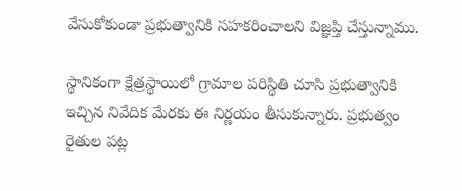వేసుకోకుండా ప్రభుత్వానికి సహకరించాలని విజ్ఞప్తి చేస్తున్నాము.

స్థానికంగా క్షేత్రస్థాయిలో గ్రామాల పరిస్థితి చూసి ప్రభుత్వానికి ఇచ్చిన నివేదిక మేరకు ఈ నిర్ణయం తీసుకున్నారు. ప్రభుత్వం రైతుల పట్ల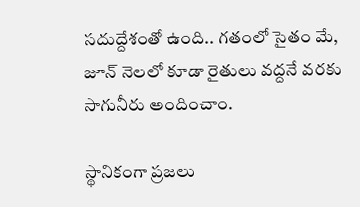సదుద్దేశంతో ఉంది.. గతంలో సైతం మే, జూన్ నెలలో కూడా రైతులు వద్దనే వరకు సాగునీరు అందించాం.

స్థానికంగా ప్రజలు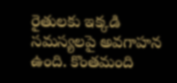రైతులకు ఇక్కడి సమస్యలపై అవగాహన ఉంది. కొంతమంది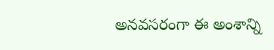అనవసరంగా ఈ అంశాన్ని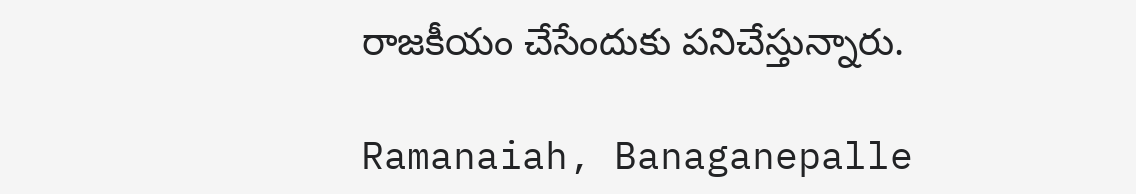రాజకీయం చేసేందుకు పనిచేస్తున్నారు.

Ramanaiah, Banaganepalle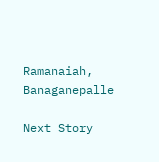Ramanaiah, Banaganepalle

Next Story